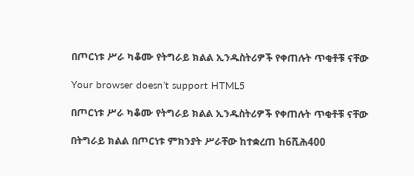በጦርነቱ ሥራ ካቆሙ የትግራይ ክልል ኢንዱስትሪዎች የቀጠሉት ጥቂቶቹ ናቸው

Your browser doesn’t support HTML5

በጦርነቱ ሥራ ካቆሙ የትግራይ ክልል ኢንዱስትሪዎች የቀጠሉት ጥቂቶቹ ናቸው

በትግራይ ክልል በጦርነቱ ምክንያት ሥራቸው ከተቋረጠ ከ6ሺሕ400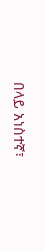በላይ አነስተኛ፣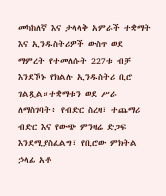መካከለኛ እና ታላላቅ አምራች ተቋማት እና ኢንዱስትሪዎች ውስጥ ወደ ማምረት የተመለሱት 227ቱ ብቻ እንደኾኑ የክልሉ ኢንዱስትሪ ቢሮ ገልጿል።ተቋማቱን ወደ ሥራ ለማስገባት፥ የብድር ስረዛ፣ ተጨማሪ ብድር እና የውጭ ምንዛሬ ድጋፍ እንደሚያስፈልግ፣ የቢሮው ምክትል ኃላፊ አቶ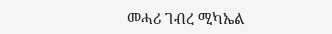መሓሪ ገብረ ሚካኤል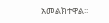አመልክተዋል፡፡